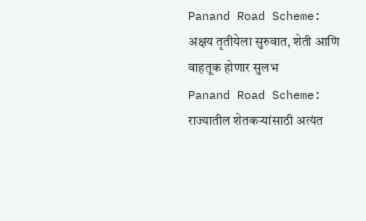Panand Road Scheme: अक्षय तृतीयेला सुरुवात, शेती आणि वाहतूक होणार सुलभ
Panand Road Scheme: राज्यातील शेतकऱ्यांसाठी अत्यंत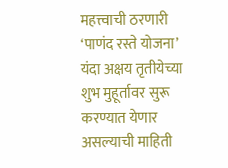महत्त्वाची ठरणारी ‘पाणंद रस्ते योजना’ यंदा अक्षय तृतीयेच्या शुभ मुहूर्तावर सुरू करण्यात येणार असल्याची माहिती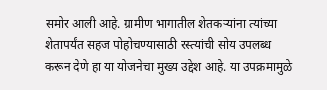समोर आली आहे. ग्रामीण भागातील शेतकऱ्यांना त्यांच्या शेतापर्यंत सहज पोहोचण्यासाठी रस्त्यांची सोय उपलब्ध करून देणे हा या योजनेचा मुख्य उद्देश आहे. या उपक्रमामुळे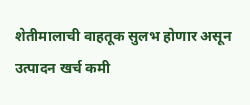शेतीमालाची वाहतूक सुलभ होणार असून उत्पादन खर्च कमी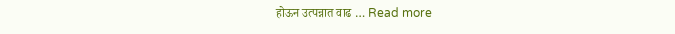होऊन उत्पन्नात वाढ … Read more